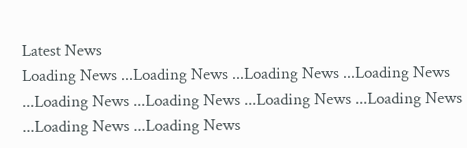Latest News
Loading News ...Loading News ...Loading News ...Loading News ...Loading News ...Loading News ...Loading News ...Loading News ...Loading News ...Loading News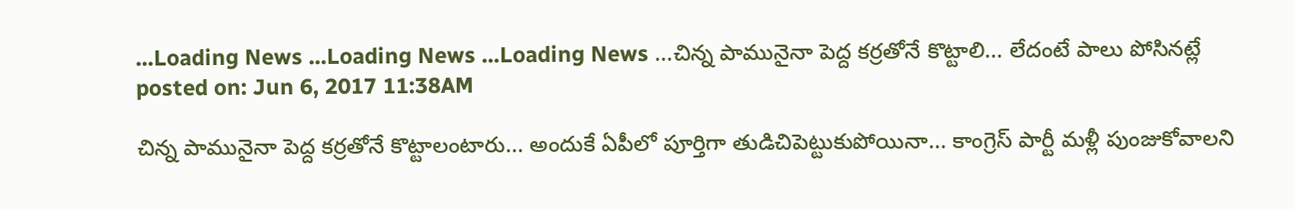...Loading News ...Loading News ...Loading News ...చిన్న పామునైనా పెద్ద కర్రతోనే కొట్టాలి... లేదంటే పాలు పోసినట్లే
posted on: Jun 6, 2017 11:38AM

చిన్న పామునైనా పెద్ద కర్రతోనే కొట్టాలంటారు... అందుకే ఏపీలో పూర్తిగా తుడిచిపెట్టుకుపోయినా... కాంగ్రెస్ పార్టీ మళ్లీ పుంజుకోవాలని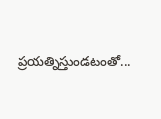ప్రయత్నిస్తుండటంతో...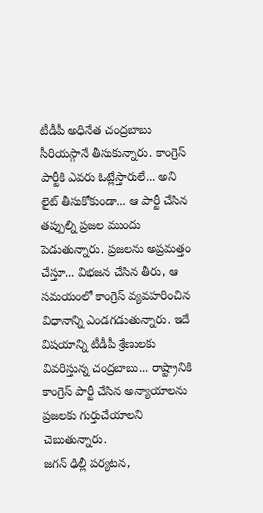టీడీపీ అధినేత చంద్రబాబు సీరియస్గానే తీసుకున్నారు. కాంగ్రెస్ పార్టీకి ఎవరు ఓట్లేస్తారులే... అని లైట్ తీసుకోకుండా... ఆ పార్టీ చేసిన తప్పుల్ని ప్రజల ముందు పెడుతున్నారు. ప్రజలను అప్రమత్తం చేస్తూ... విభజన చేసిన తీరు, ఆ సమయంలో కాంగ్రెస్ వ్యవహరించిన విధానాన్ని ఎండగడుతున్నారు. ఇదే విషయాన్ని టీడీపీ శ్రేణులకు వివరిస్తున్న చంద్రబాబు... రాష్ట్రానికి కాంగ్రెస్ పార్టీ చేసిన అన్యాయాలను ప్రజలకు గుర్తుచేయాలని చెబుతున్నారు.
జగన్ ఢిల్లీ పర్యటన,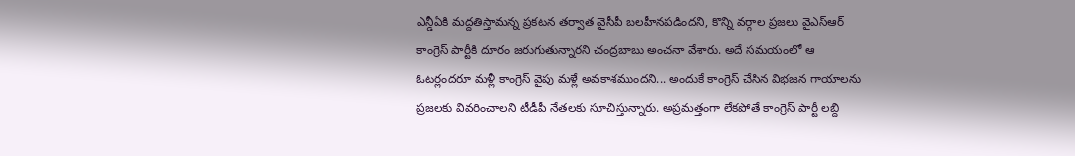ఎన్డీఏకి మద్దతిస్తామన్న ప్రకటన తర్వాత వైసీపీ బలహీనపడిందని, కొన్ని వర్గాల ప్రజలు వైఎస్ఆర్ కాంగ్రెస్ పార్టీకి దూరం జరుగుతున్నారని చంద్రబాబు అంచనా వేశారు. అదే సమయంలో ఆ ఓటర్లందరూ మళ్లీ కాంగ్రెస్ వైపు మళ్లే అవకాశముందని... అందుకే కాంగ్రెస్ చేసిన విభజన గాయాలను ప్రజలకు వివరించాలని టీడీపీ నేతలకు సూచిస్తున్నారు. అప్రమత్తంగా లేకపోతే కాంగ్రెస్ పార్టీ లబ్ది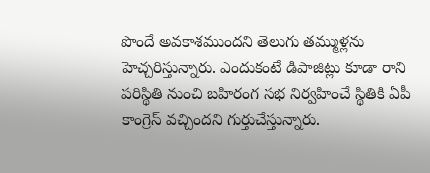పొందే అవకాశముందని తెలుగు తమ్ముళ్లను హెచ్చరిస్తున్నారు. ఎందుకంటే డిపాజిట్లు కూడా రాని పరిస్థితి నుంచి బహిరంగ సభ నిర్వహించే స్థితికి ఏపీ కాంగ్రెస్ వచ్చిందని గుర్తుచేస్తున్నారు.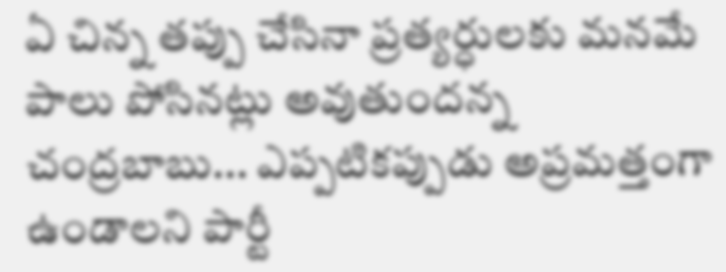ఏ చిన్న తప్పు చేసినా ప్రత్యర్ధులకు మనమే పాలు పోసినట్లు అవుతుందన్న చంద్రబాబు... ఎప్పటికప్పుడు అప్రమత్తంగా ఉండాలని పార్టీ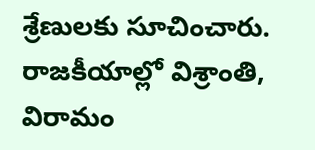శ్రేణులకు సూచించారు. రాజకీయాల్లో విశ్రాంతి, విరామం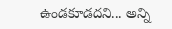ఉండకూడదని... అన్ని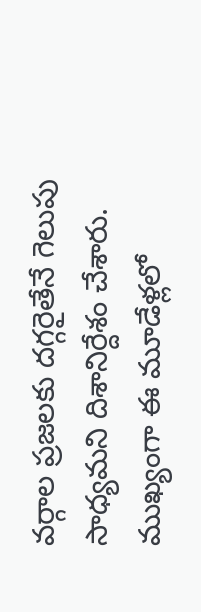వర్గాల ప్రజలకు దగ్గరైతేనే గెలుపు సాధ్యమని దిశానిర్దేశం చేశారు. ముఖ్యంగా ఈ మూడేళ్లలో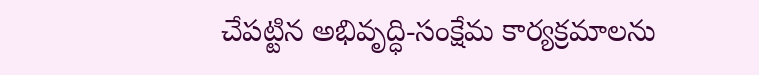చేపట్టిన అభివృద్ధి-సంక్షేమ కార్యక్రమాలను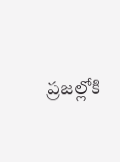ప్రజల్లోకి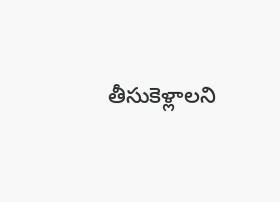తీసుకెళ్లాలని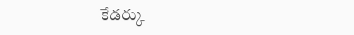కేడర్కు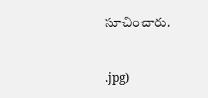సూచించారు.


.jpg)